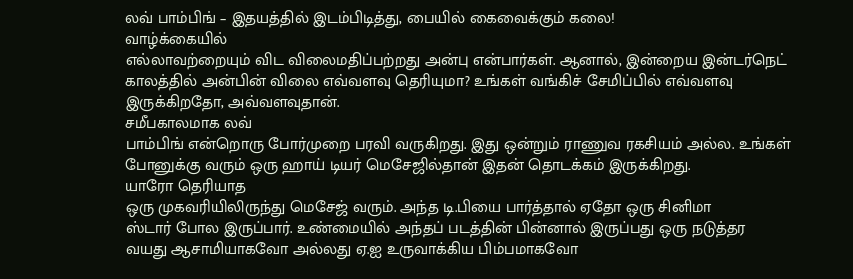லவ் பாம்பிங் – இதயத்தில் இடம்பிடித்து, பையில் கைவைக்கும் கலை!
வாழ்க்கையில்
எல்லாவற்றையும் விட விலைமதிப்பற்றது அன்பு என்பார்கள். ஆனால், இன்றைய இன்டர்நெட்
காலத்தில் அன்பின் விலை எவ்வளவு தெரியுமா? உங்கள் வங்கிச் சேமிப்பில் எவ்வளவு
இருக்கிறதோ, அவ்வளவுதான்.
சமீபகாலமாக லவ்
பாம்பிங் என்றொரு போர்முறை பரவி வருகிறது. இது ஒன்றும் ராணுவ ரகசியம் அல்ல. உங்கள்
போனுக்கு வரும் ஒரு ஹாய் டியர் மெசேஜில்தான் இதன் தொடக்கம் இருக்கிறது.
யாரோ தெரியாத
ஒரு முகவரியிலிருந்து மெசேஜ் வரும். அந்த டி.பியை பார்த்தால் ஏதோ ஒரு சினிமா
ஸ்டார் போல இருப்பார். உண்மையில் அந்தப் படத்தின் பின்னால் இருப்பது ஒரு நடுத்தர
வயது ஆசாமியாகவோ அல்லது ஏ.ஐ உருவாக்கிய பிம்பமாகவோ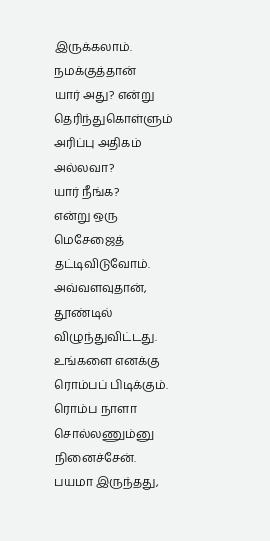இருக்கலாம்.
நமக்குத்தான்
யார் அது? என்று தெரிந்துகொள்ளும் அரிப்பு அதிகம் அல்லவா?
யார் நீங்க?
என்று ஒரு மெசேஜைத் தட்டிவிடுவோம்.
அவ்வளவுதான்,
தூண்டில் விழுந்துவிட்டது.
உங்களை எனக்கு
ரொம்பப் பிடிக்கும். ரொம்ப நாளா சொல்லணும்னு நினைச்சேன். பயமா இருந்தது,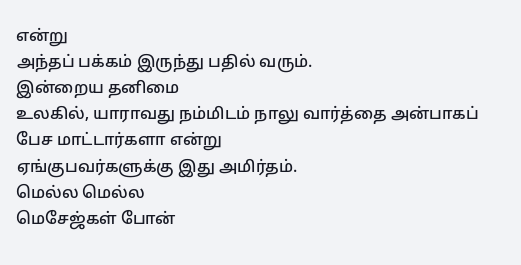என்று
அந்தப் பக்கம் இருந்து பதில் வரும்.
இன்றைய தனிமை
உலகில், யாராவது நம்மிடம் நாலு வார்த்தை அன்பாகப் பேச மாட்டார்களா என்று
ஏங்குபவர்களுக்கு இது அமிர்தம்.
மெல்ல மெல்ல
மெசேஜ்கள் போன்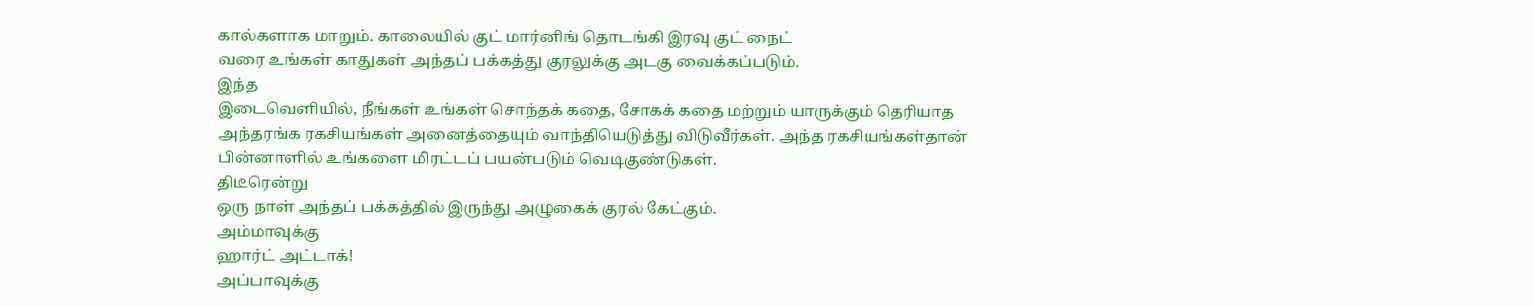கால்களாக மாறும். காலையில் குட் மார்னிங் தொடங்கி இரவு குட் நைட்
வரை உங்கள் காதுகள் அந்தப் பக்கத்து குரலுக்கு அடகு வைக்கப்படும்.
இந்த
இடைவெளியில், நீங்கள் உங்கள் சொந்தக் கதை, சோகக் கதை மற்றும் யாருக்கும் தெரியாத
அந்தரங்க ரகசியங்கள் அனைத்தையும் வாந்தியெடுத்து விடுவீர்கள். அந்த ரகசியங்கள்தான்
பின்னாளில் உங்களை மிரட்டப் பயன்படும் வெடிகுண்டுகள்.
திடீரென்று
ஒரு நாள் அந்தப் பக்கத்தில் இருந்து அழுகைக் குரல் கேட்கும்.
அம்மாவுக்கு
ஹார்ட் அட்டாக்!
அப்பாவுக்கு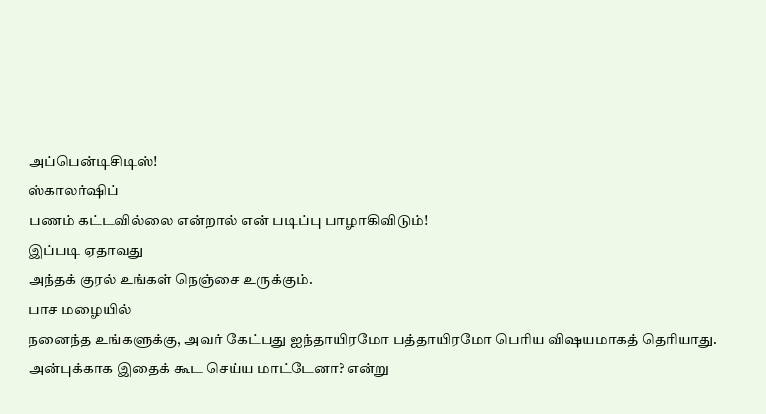அப்பென்டிசிடிஸ்!
ஸ்காலர்ஷிப்
பணம் கட்டவில்லை என்றால் என் படிப்பு பாழாகிவிடும்!
இப்படி ஏதாவது
அந்தக் குரல் உங்கள் நெஞ்சை உருக்கும்.
பாச மழையில்
நனைந்த உங்களுக்கு, அவர் கேட்பது ஐந்தாயிரமோ பத்தாயிரமோ பெரிய விஷயமாகத் தெரியாது.
அன்புக்காக இதைக் கூட செய்ய மாட்டேனா? என்று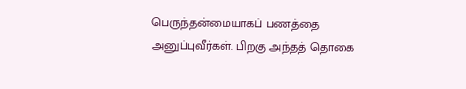பெருந்தன்மையாகப் பணத்தை
அனுப்புவீர்கள். பிறகு அந்தத் தொகை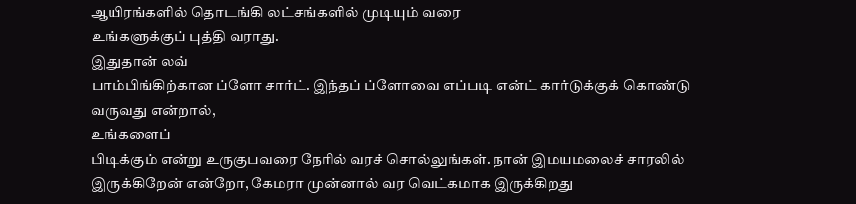ஆயிரங்களில் தொடங்கி லட்சங்களில் முடியும் வரை
உங்களுக்குப் புத்தி வராது.
இதுதான் லவ்
பாம்பிங்கிற்கான ப்ளோ சார்ட். இந்தப் ப்ளோவை எப்படி என்ட் கார்டுக்குக் கொண்டு
வருவது என்றால்,
உங்களைப்
பிடிக்கும் என்று உருகுபவரை நேரில் வரச் சொல்லுங்கள். நான் இமயமலைச் சாரலில்
இருக்கிறேன் என்றோ, கேமரா முன்னால் வர வெட்கமாக இருக்கிறது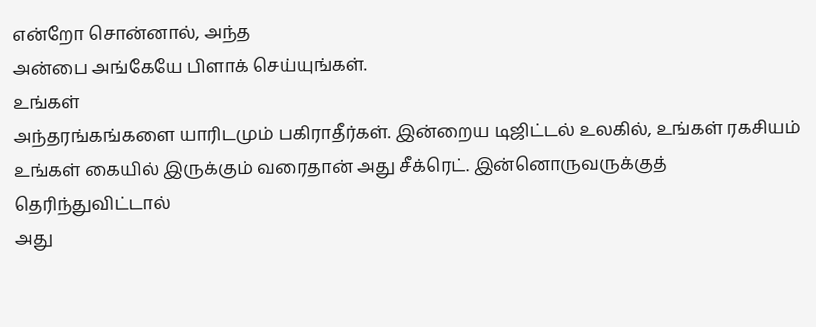என்றோ சொன்னால், அந்த
அன்பை அங்கேயே பிளாக் செய்யுங்கள்.
உங்கள்
அந்தரங்கங்களை யாரிடமும் பகிராதீர்கள். இன்றைய டிஜிட்டல் உலகில், உங்கள் ரகசியம்
உங்கள் கையில் இருக்கும் வரைதான் அது சீக்ரெட். இன்னொருவருக்குத் தெரிந்துவிட்டால்
அது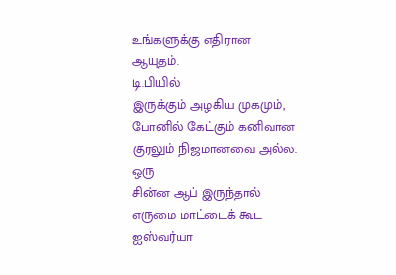உங்களுக்கு எதிரான ஆயுதம்.
டி.பியில்
இருக்கும் அழகிய முகமும், போனில் கேட்கும் கனிவான குரலும் நிஜமானவை அல்ல. ஒரு
சின்ன ஆப் இருந்தால் எருமை மாட்டைக் கூட ஐஸ்வர்யா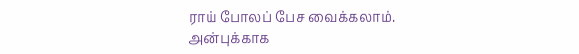ராய் போலப் பேச வைக்கலாம்.
அன்புக்காக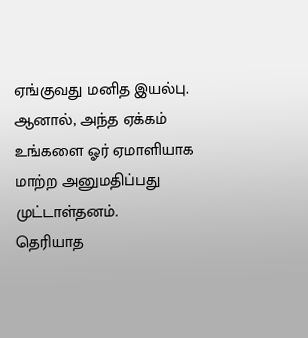ஏங்குவது மனித இயல்பு. ஆனால், அந்த ஏக்கம் உங்களை ஓர் ஏமாளியாக மாற்ற அனுமதிப்பது
முட்டாள்தனம்.
தெரியாத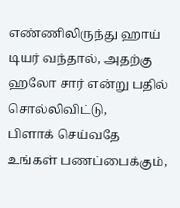எண்ணிலிருந்து ஹாய் டியர் வந்தால், அதற்கு ஹலோ சார் என்று பதில் சொல்லிவிட்டு,
பிளாக் செய்வதே உங்கள் பணப்பைக்கும்,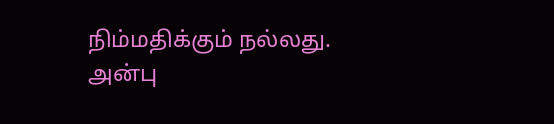நிம்மதிக்கும் நல்லது.
அன்பு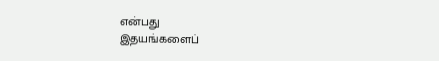என்பது
இதயங்களைப்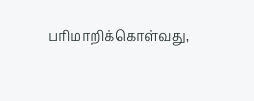பரிமாறிக்கொள்வது,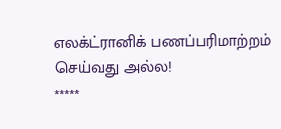எலக்ட்ரானிக் பணப்பரிமாற்றம் செய்வது அல்ல!
*****